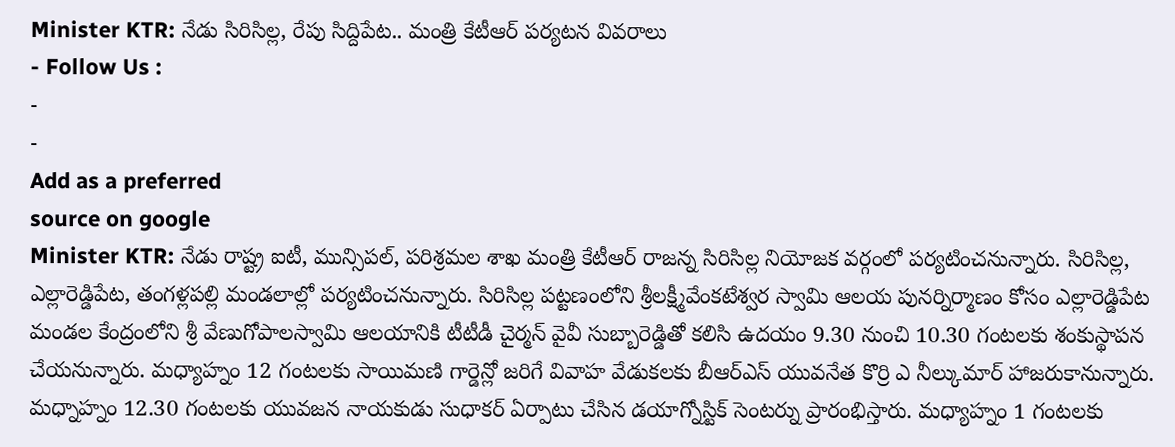Minister KTR: నేడు సిరిసిల్ల, రేపు సిద్దిపేట.. మంత్రి కేటీఆర్ పర్యటన వివరాలు
- Follow Us :
-
-
Add as a preferred
source on google
Minister KTR: నేడు రాష్ట్ర ఐటీ, మున్సిపల్, పరిశ్రమల శాఖ మంత్రి కేటీఆర్ రాజన్న సిరిసిల్ల నియోజక వర్గంలో పర్యటించనున్నారు. సిరిసిల్ల, ఎల్లారెడ్డిపేట, తంగళ్లపల్లి మండలాల్లో పర్యటించనున్నారు. సిరిసిల్ల పట్టణంలోని శ్రీలక్ష్మీవేంకటేశ్వర స్వామి ఆలయ పునర్నిర్మాణం కోసం ఎల్లారెడ్డిపేట మండల కేంద్రంలోని శ్రీ వేణుగోపాలస్వామి ఆలయానికి టీటీడీ చైర్మన్ వైవీ సుబ్బారెడ్డితో కలిసి ఉదయం 9.30 నుంచి 10.30 గంటలకు శంకుస్థాపన చేయనున్నారు. మధ్యాహ్నం 12 గంటలకు సాయిమణి గార్డెన్లో జరిగే వివాహ వేడుకలకు బీఆర్ఎస్ యువనేత కొర్రి ఎ నీల్కుమార్ హాజరుకానున్నారు.
మధ్నాహ్నం 12.30 గంటలకు యువజన నాయకుడు సుధాకర్ ఏర్పాటు చేసిన డయాగ్నోస్టిక్ సెంటర్ను ప్రారంభిస్తారు. మధ్యాహ్నం 1 గంటలకు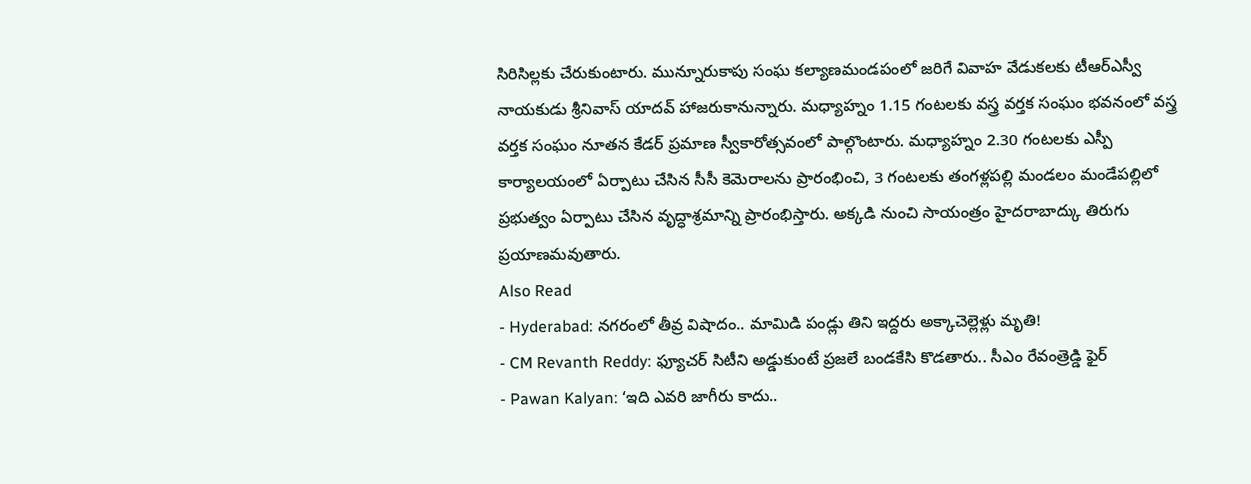సిరిసిల్లకు చేరుకుంటారు. మున్నూరుకాపు సంఘ కల్యాణమండపంలో జరిగే వివాహ వేడుకలకు టీఆర్ఎస్వీ నాయకుడు శ్రీనివాస్ యాదవ్ హాజరుకానున్నారు. మధ్యాహ్నం 1.15 గంటలకు వస్త్ర వర్తక సంఘం భవనంలో వస్త్ర వర్తక సంఘం నూతన కేడర్ ప్రమాణ స్వీకారోత్సవంలో పాల్గొంటారు. మధ్యాహ్నం 2.30 గంటలకు ఎస్పీ కార్యాలయంలో ఏర్పాటు చేసిన సీసీ కెమెరాలను ప్రారంభించి, 3 గంటలకు తంగళ్లపల్లి మండలం మండేపల్లిలో ప్రభుత్వం ఏర్పాటు చేసిన వృద్ధాశ్రమాన్ని ప్రారంభిస్తారు. అక్కడి నుంచి సాయంత్రం హైదరాబాద్కు తిరుగు ప్రయాణమవుతారు.
Also Read
- Hyderabad: నగరంలో తీవ్ర విషాదం.. మామిడి పండ్లు తిని ఇద్దరు అక్కాచెల్లెళ్లు మృతి!
- CM Revanth Reddy: ఫ్యూచర్ సిటీని అడ్డుకుంటే ప్రజలే బండకేసి కొడతారు.. సీఎం రేవంత్రెడ్డి ఫైర్
- Pawan Kalyan: ‘ఇది ఎవరి జాగీరు కాదు..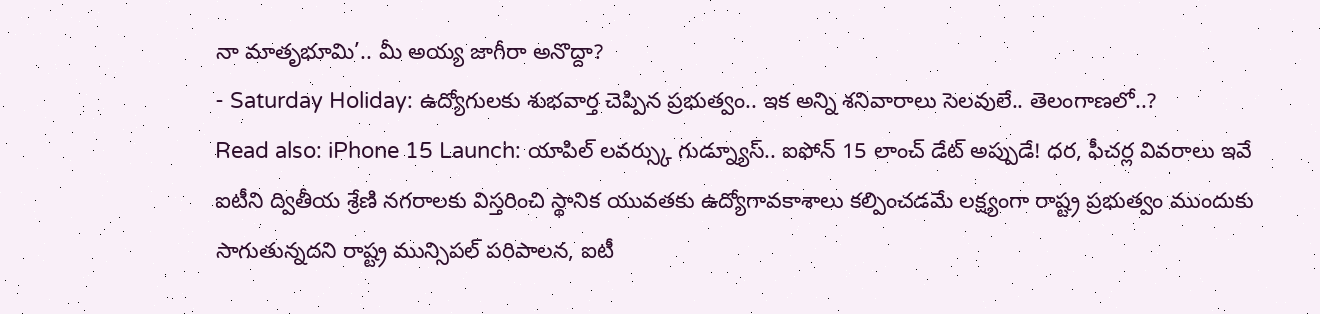నా మాతృభూమి’.. మీ అయ్య జాగీరా అనొద్దా?
- Saturday Holiday: ఉద్యోగులకు శుభవార్త చెప్పిన ప్రభుత్వం.. ఇక అన్ని శనివారాలు సెలవులే.. తెలంగాణలో..?
Read also: iPhone 15 Launch: యాపిల్ లవర్స్కు గుడ్న్యూస్.. ఐఫోన్ 15 లాంచ్ డేట్ అప్పుడే! ధర, ఫీచర్ల వివరాలు ఇవే
ఐటీని ద్వితీయ శ్రేణి నగరాలకు విస్తరించి స్థానిక యువతకు ఉద్యోగావకాశాలు కల్పించడమే లక్ష్యంగా రాష్ట్ర ప్రభుత్వం ముందుకు సాగుతున్నదని రాష్ట్ర మున్సిపల్ పరిపాలన, ఐటీ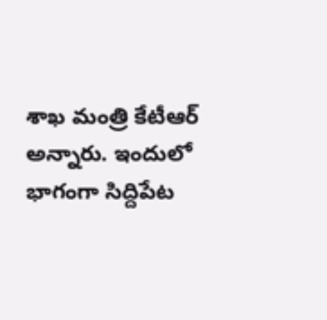శాఖ మంత్రి కేటీఆర్ అన్నారు. ఇందులో భాగంగా సిద్దిపేట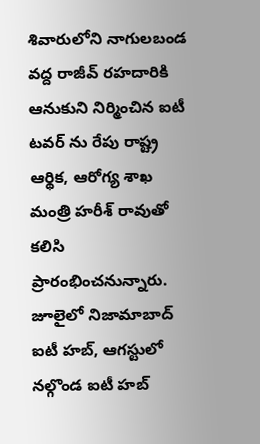శివారులోని నాగులబండ వద్ద రాజీవ్ రహదారికి ఆనుకుని నిర్మించిన ఐటీ టవర్ ను రేపు రాష్ట్ర ఆర్థిక, ఆరోగ్య శాఖ మంత్రి హరీశ్ రావుతో కలిసి ప్రారంభించనున్నారు. జూలైలో నిజామాబాద్ ఐటీ హబ్, ఆగస్టులో నల్గొండ ఐటీ హబ్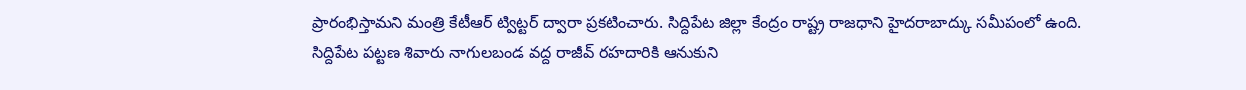ప్రారంభిస్తామని మంత్రి కేటీఆర్ ట్విట్టర్ ద్వారా ప్రకటించారు. సిద్దిపేట జిల్లా కేంద్రం రాష్ట్ర రాజధాని హైదరాబాద్కు సమీపంలో ఉంది.
సిద్దిపేట పట్టణ శివారు నాగులబండ వద్ద రాజీవ్ రహదారికి ఆనుకుని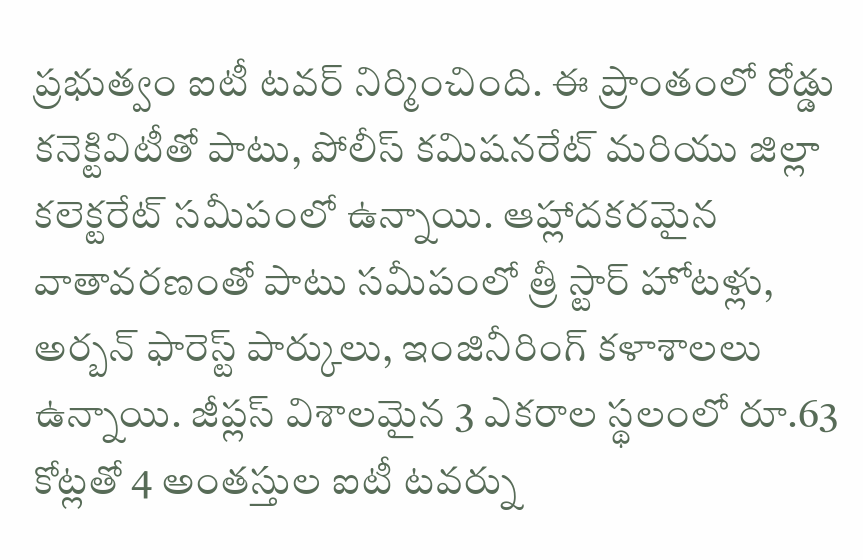ప్రభుత్వం ఐటీ టవర్ నిర్మించింది. ఈ ప్రాంతంలో రోడ్డు కనెక్టివిటీతో పాటు, పోలీస్ కమిషనరేట్ మరియు జిల్లా కలెక్టరేట్ సమీపంలో ఉన్నాయి. ఆహ్లాదకరమైన వాతావరణంతో పాటు సమీపంలో త్రీ స్టార్ హోటళ్లు, అర్బన్ ఫారెస్ట్ పార్కులు, ఇంజినీరింగ్ కళాశాలలు ఉన్నాయి. జీప్లస్ విశాలమైన 3 ఎకరాల స్థలంలో రూ.63 కోట్లతో 4 అంతస్తుల ఐటీ టవర్ను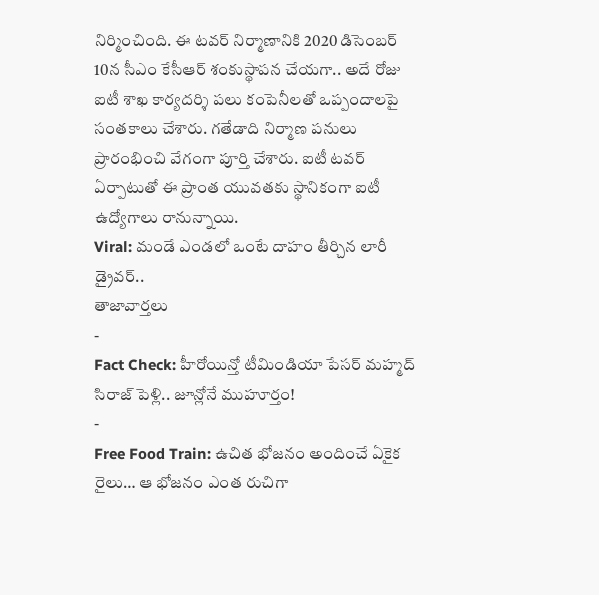నిర్మించింది. ఈ టవర్ నిర్మాణానికి 2020 డిసెంబర్ 10న సీఎం కేసీఆర్ శంకుస్థాపన చేయగా.. అదే రోజు ఐటీ శాఖ కార్యదర్శి పలు కంపెనీలతో ఒప్పందాలపై సంతకాలు చేశారు. గతేడాది నిర్మాణ పనులు ప్రారంభించి వేగంగా పూర్తి చేశారు. ఐటీ టవర్ ఏర్పాటుతో ఈ ప్రాంత యువతకు స్థానికంగా ఐటీ ఉద్యోగాలు రానున్నాయి.
Viral: మండే ఎండలో ఒంటే దాహం తీర్చిన లారీ డ్రైవర్..
తాజావార్తలు
-
Fact Check: హీరోయిన్తో టీమిండియా పేసర్ మహ్మద్ సిరాజ్ పెళ్లి.. జూన్లోనే ముహూర్తం!
-
Free Food Train: ఉచిత భోజనం అందించే ఏకైక రైలు… ఆ భోజనం ఎంత రుచిగా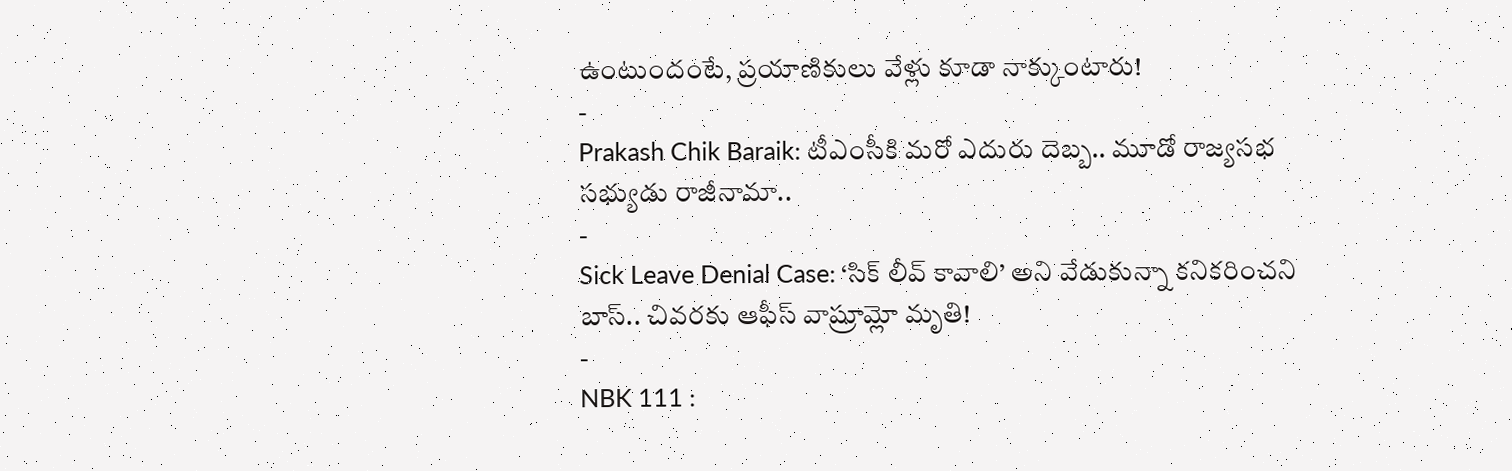ఉంటుందంటే, ప్రయాణికులు వేళ్లు కూడా నాక్కుంటారు!
-
Prakash Chik Baraik: టీఎంసీకి మరో ఎదురు దెబ్బ.. మూడో రాజ్యసభ సభ్యుడు రాజీనామా..
-
Sick Leave Denial Case: ‘సిక్ లీవ్ కావాలి’ అని వేడుకున్నా కనికరించని బాస్.. చివరకు ఆఫీస్ వాష్రూమ్లో మృతి!
-
NBK 111 :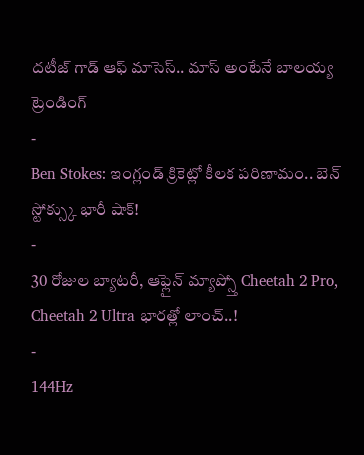దటీజ్ గాడ్ ఆఫ్ మాసెస్.. మాస్ అంటేనే బాలయ్య
ట్రెండింగ్
-
Ben Stokes: ఇంగ్లండ్ క్రికెట్లో కీలక పరిణామం.. బెన్ స్టోక్స్కు భారీ షాక్!
-
30 రోజుల బ్యాటరీ, ఆఫ్లైన్ మ్యాప్స్తో Cheetah 2 Pro, Cheetah 2 Ultra భారత్లో లాంచ్..!
-
144Hz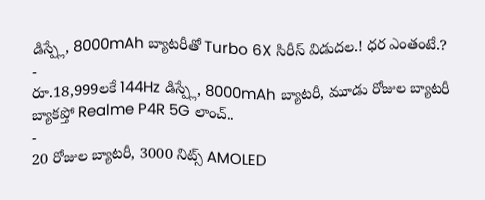డిస్ప్లే, 8000mAh బ్యాటరీతో Turbo 6X సిరీస్ విడుదల.! ధర ఎంతంటే.?
-
రూ.18,999లకే 144Hz డిస్ప్లే, 8000mAh బ్యాటరీ, మూడు రోజుల బ్యాటరీ బ్యాకప్తో Realme P4R 5G లాంచ్..
-
20 రోజుల బ్యాటరీ, 3000 నిట్స్ AMOLED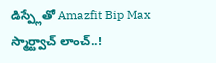డిస్ప్లేతో Amazfit Bip Max స్మార్ట్వాచ్ లాంచ్..!